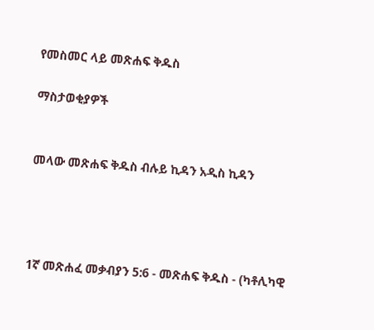የመስመር ላይ መጽሐፍ ቅዱስ

ማስታወቂያዎች


መላው መጽሐፍ ቅዱስ ብሉይ ኪዳን አዲስ ኪዳን




1ኛ መጽሐፈ መቃብያን 5:6 - መጽሐፍ ቅዱስ - (ካቶሊካዊ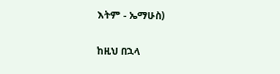እትም - ኤማሁስ)

ከዚህ በኋላ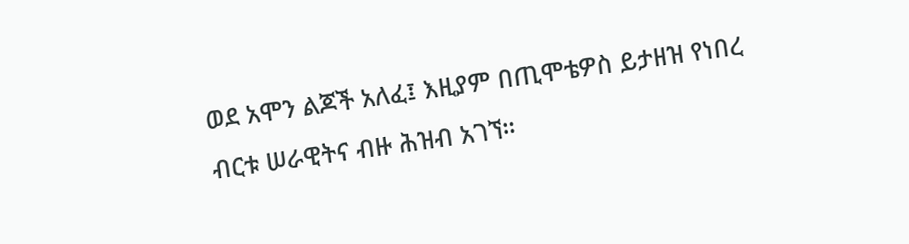ወደ አሞን ልጆች አለፈ፤ እዚያም በጢሞቴዎስ ይታዘዝ የነበረ ብርቱ ሠራዊትና ብዙ ሕዝብ አገኘ።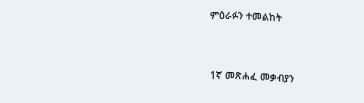ምዕራፉን ተመልከት



1ኛ መጽሐፈ መቃብያን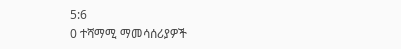5:6
0 ተሻማሚ ማመሳሰሪያዎች